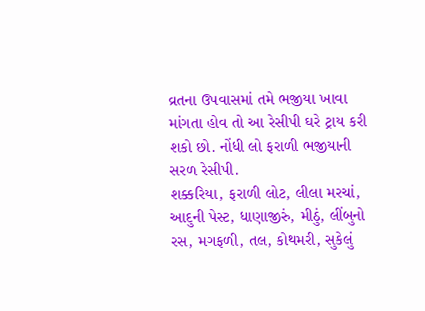વ્રતના ઉપવાસમાં તમે ભજીયા ખાવા માંગતા હોવ તો આ રેસીપી ઘરે ટ્રાય કરી શકો છો. નોંધી લો ફરાળી ભજીયાની સરળ રેસીપી.
શક્કરિયા, ફરાળી લોટ, લીલા મરચાં, આદુની પેસ્ટ, ધાણાજીરું, મીઠું, લીંબુનો રસ, મગફળી, તલ, કોથમરી, સુકેલું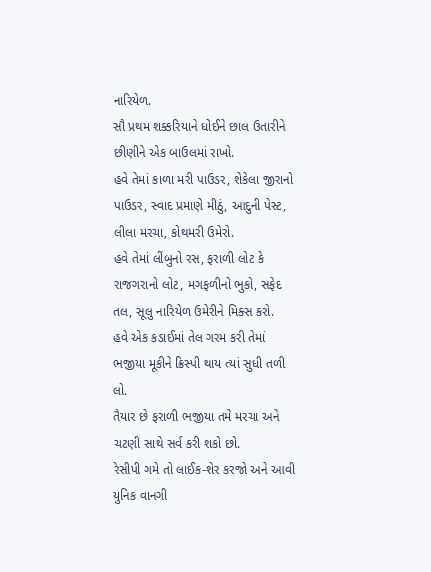નારિયેળ.
સૌ પ્રથમ શક્કરિયાને ધોઈને છાલ ઉતારીને છીણીને એક બાઉલમાં રાખો.
હવે તેમાં કાળા મરી પાઉડર, શેકેલા જીરાનો પાઉડર, સ્વાદ પ્રમાણે મીઠું, આદુની પેસ્ટ, લીલા મરચા, કોથમરી ઉમેરો.
હવે તેમાં લીંબુનો રસ, ફરાળી લોટ કે રાજગરાનો લોટ, મગફળીનો ભુકો, સફેદ તલ, સૂલુ નારિયેળ ઉમેરીને મિક્સ કરો.
હવે એક કડાઈમાં તેલ ગરમ કરી તેમાં ભજીયા મૂકીને ક્રિસ્પી થાય ત્યાં સુધી તળી લો.
તૈયાર છે ફરાળી ભજીયા તમે મરચા અને ચટણી સાથે સર્વ કરી શકો છો.
રેસીપી ગમે તો લાઈક-શેર કરજો અને આવી યુનિક વાનગી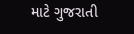માટે ગુજરાતી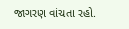જાગરણ વાંચતા રહો.